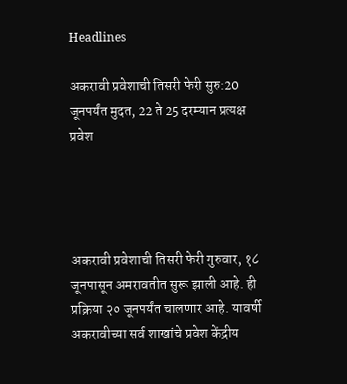Headlines

अकरावी प्रवेशाची तिसरी फेरी सुरु:20 जूनपर्यंत मुदत, 22 ते 25 दरम्यान प्रत्यक्ष प्रवेश




अकरावी प्रवेशाची तिसरी फेरी गुरुवार, १८ जूनपासून अमरावतीत सुरू झाली आहे. ही प्रक्रिया २० जूनपर्यंत चालणार आहे. यावर्षी अकरावीच्या सर्व शाखांचे प्रवेश केंद्रीय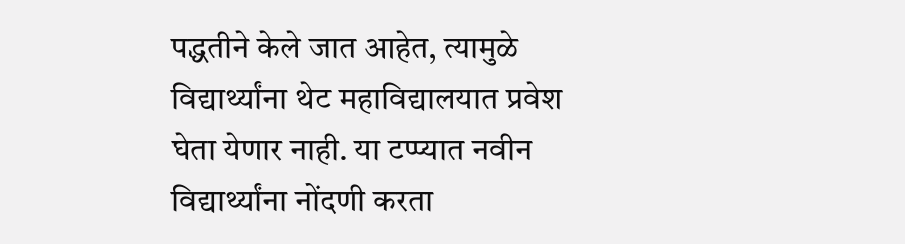पद्धतीने केले जात आहेत, त्यामुळे विद्यार्थ्यांना थेट महाविद्यालयात प्रवेश घेता येणार नाही. या टप्प्यात नवीन विद्यार्थ्यांना नोंदणी करता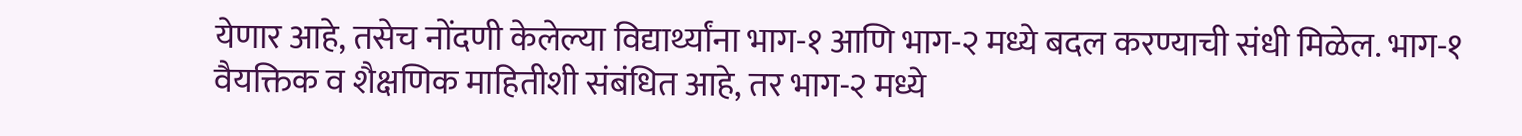येणार आहे, तसेच नोंदणी केलेल्या विद्यार्थ्यांना भाग-१ आणि भाग-२ मध्ये बदल करण्याची संधी मिळेल. भाग-१ वैयक्तिक व शैक्षणिक माहितीशी संबंधित आहे, तर भाग-२ मध्ये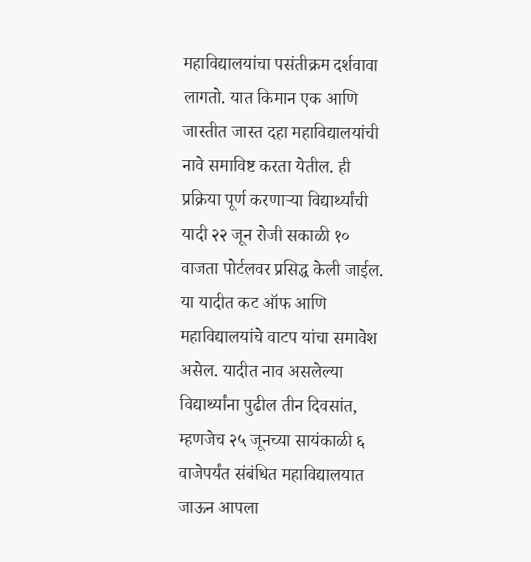महाविद्यालयांचा पसंतीक्रम दर्शवावा लागतो. यात किमान एक आणि जास्तीत जास्त दहा महाविद्यालयांची नावे समाविष्ट करता येतील. ही प्रक्रिया पूर्ण करणाऱ्या विद्यार्थ्यांची यादी २२ जून रोजी सकाळी १० वाजता पोर्टलवर प्रसिद्ध केली जाईल. या यादीत कट ऑफ आणि महाविद्यालयांचे वाटप यांचा समावेश असेल. यादीत नाव असलेल्या विद्यार्थ्यांना पुढील तीन दिवसांत, म्हणजेच २५ जूनच्या सायंकाळी ६ वाजेपर्यंत संबंधित महाविद्यालयात जाऊन आपला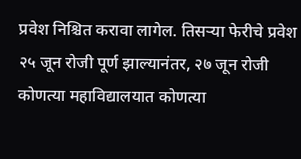प्रवेश निश्चित करावा लागेल. तिसऱ्या फेरीचे प्रवेश २५ जून रोजी पूर्ण झाल्यानंतर, २७ जून रोजी कोणत्या महाविद्यालयात कोणत्या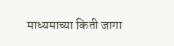माध्यमाच्या किती जागा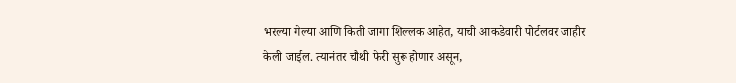भरल्या गेल्या आणि किती जागा शिल्लक आहेत, याची आकडेवारी पोर्टलवर जाहीर केली जाईल. त्यानंतर चौथी फेरी सुरू होणार असून,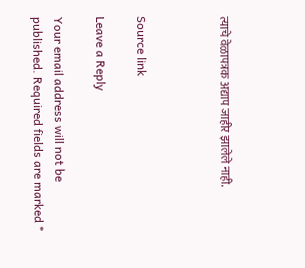त्याचे वेळापत्रक अद्याप जाहीर झालेले नाही.



Source link

Leave a Reply

Your email address will not be published. Required fields are marked *